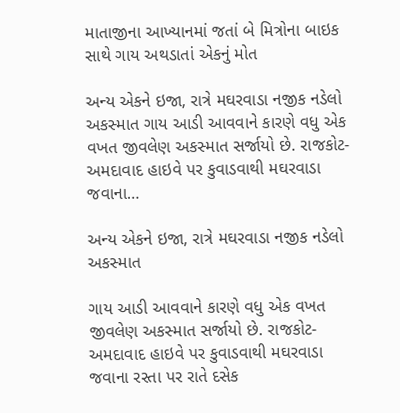માતાજીના આખ્યાનમાં જતાં બે મિત્રોના બાઇક સાથે ગાય અથડાતાં એકનું મોત

અન્ય એકને ઇજા, રાત્રે મઘરવાડા નજીક નડેલો અકસ્માત ગાય આડી આવવાને કારણે વધુ એક વખત જીવલેણ અકસ્માત સર્જાયો છે. રાજકોટ-અમદાવાદ હાઇવે પર કુવાડવાથી મઘરવાડા જવાના…

અન્ય એકને ઇજા, રાત્રે મઘરવાડા નજીક નડેલો અકસ્માત

ગાય આડી આવવાને કારણે વધુ એક વખત જીવલેણ અકસ્માત સર્જાયો છે. રાજકોટ-અમદાવાદ હાઇવે પર કુવાડવાથી મઘરવાડા જવાના રસ્તા પર રાતે દસેક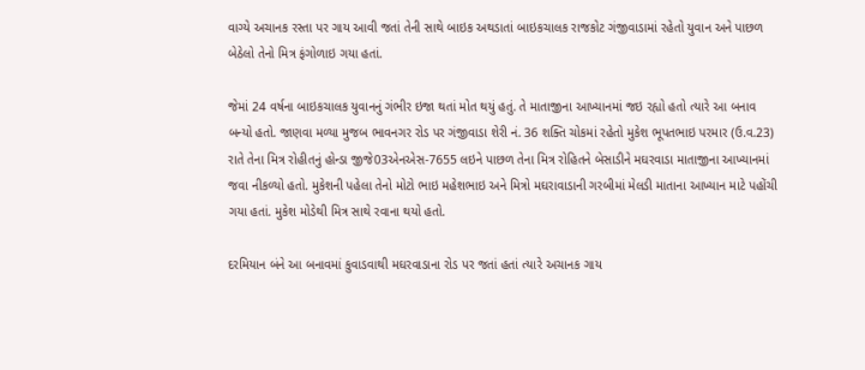વાગ્યે અચાનક રસ્તા પર ગાય આવી જતાં તેની સાથે બાઇક અથડાતાં બાઇકચાલક રાજકોટ ગંજીવાડામાં રહેતો યુવાન અને પાછળ બેઠેલો તેનો મિત્ર ફંગોળાઇ ગયા હતાં.

જેમાં 24 વર્ષના બાઇકચાલક યુવાનનું ગંભીર ઇજા થતાં મોત થયું હતું. તે માતાજીના આખ્યાનમાં જઇ રહ્યો હતો ત્યારે આ બનાવ બન્યો હતો. જાણવા મળ્યા મુજબ ભાવનગર રોડ પર ગંજીવાડા શેરી નં. 36 શક્તિ ચોકમાં રહેતો મુકેશ ભૂપતભાઇ પરમાર (ઉ.વ.23) રાતે તેના મિત્ર રોહીતનું હોન્ડા જીજે03એનએસ-7655 લઇને પાછળ તેના મિત્ર રોહિતને બેસાડીને મઘરવાડા માતાજીના આખ્યાનમાં જવા નીકળ્યો હતો. મુકેશની પહેલા તેનો મોટો ભાઇ મહેશભાઇ અને મિત્રો મઘરાવાડાની ગરબીમાં મેલડી માતાના આખ્યાન માટે પહોંચી ગયા હતાં. મુકેશ મોડેથી મિત્ર સાથે રવાના થયો હતો.

દરમિયાન બંને આ બનાવમાં કુવાડવાથી મઘરવાડાના રોડ પર જતાં હતાં ત્યારે અચાનક ગાય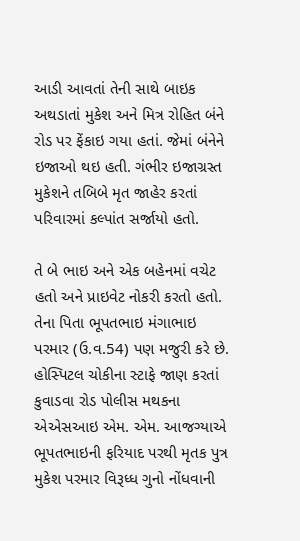આડી આવતાં તેની સાથે બાઇક અથડાતાં મુકેશ અને મિત્ર રોહિત બંને રોડ પર ફેંકાઇ ગયા હતાં. જેમાં બંનેને ઇજાઓ થઇ હતી. ગંભીર ઇજાગ્રસ્ત મુકેશને તબિબે મૃત જાહેર કરતાં પરિવારમાં કલ્પાંત સર્જાયો હતો.

તે બે ભાઇ અને એક બહેનમાં વચેટ હતો અને પ્રાઇવેટ નોકરી કરતો હતો. તેના પિતા ભૂપતભાઇ મંગાભાઇ પરમાર (ઉ.વ.54) પણ મજુરી કરે છે. હોસ્પિટલ ચોકીના સ્ટાફે જાણ કરતાં કુવાડવા રોડ પોલીસ મથકના એએસઆઇ એમ. એમ. આજગ્યાએ ભૂપતભાઇની ફરિયાદ પરથી મૃતક પુત્ર મુકેશ પરમાર વિરૂધ્ધ ગુનો નોંધવાની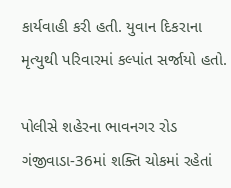કાર્યવાહી કરી હતી. યુવાન દિકરાના મૃત્યુથી પરિવારમાં કલ્પાંત સર્જાયો હતો.

પોલીસે શહેરના ભાવનગર રોડ ગંજીવાડા-36માં શક્તિ ચોકમાં રહેતાં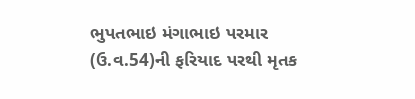ભુપતભાઇ મંગાભાઇ પરમાર (ઉ.વ.54)ની ફરિયાદ પરથી મૃતક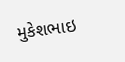મુકેશભાઇ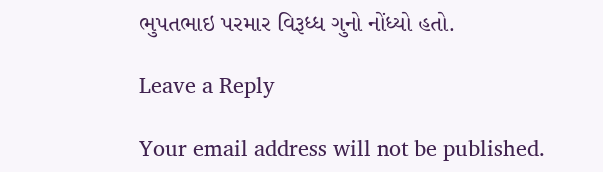ભુપતભાઇ પરમાર વિરૂધ્ધ ગુનો નોંધ્યો હતો.

Leave a Reply

Your email address will not be published.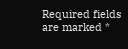Required fields are marked *